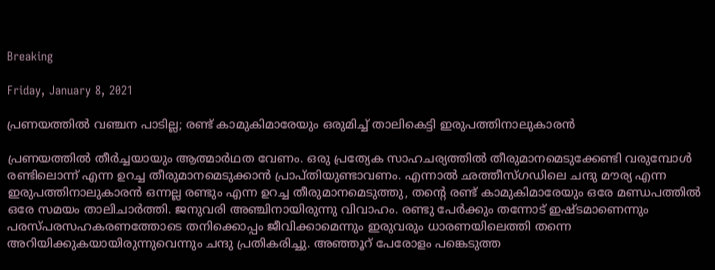Breaking

Friday, January 8, 2021

പ്രണയത്തില്‍ വഞ്ചന പാടില്ല; രണ്ട് കാമുകിമാരേയും ഒരുമിച്ച് താലികെട്ടി ഇരുപത്തിനാലുകാരന്‍

പ്രണയത്തിൽ തീർച്ചയായും ആത്മാർഥത വേണം. ഒരു പ്രത്യേക സാഹചര്യത്തിൽ തീരുമാനമെടുക്കേണ്ടി വരുമ്പോൾ രണ്ടിലൊന്ന് എന്ന ഉറച്ച തീരുമാനമെടുക്കാൻ പ്രാപ്തിയുണ്ടാവണം. എന്നാൽ ഛത്തീസ്ഗഡിലെ ചന്ദു മൗര്യ എന്ന ഇരുപത്തിനാലുകാരൻ ഒന്നല്ല രണ്ടും എന്ന ഉറച്ച തീരുമാനമെടുത്തു, തന്റെ രണ്ട് കാമുകിമാരേയും ഒരേ മണ്ഡപത്തിൽ ഒരേ സമയം താലിചാർത്തി. ജനുവരി അഞ്ചിനായിരുന്നു വിവാഹം. രണ്ടു പേർക്കും തന്നോട് ഇഷ്ടമാണെന്നും പരസ്പരസഹകരണത്തോടെ തനിക്കൊപ്പം ജീവിക്കാമെന്നും ഇരുവരും ധാരണയിലെത്തി തന്നെ അറിയിക്കുകയായിരുന്നുവെന്നും ചന്ദു പ്രതികരിച്ചു. അഞ്ഞൂറ് പേരോളം പങ്കെടുത്ത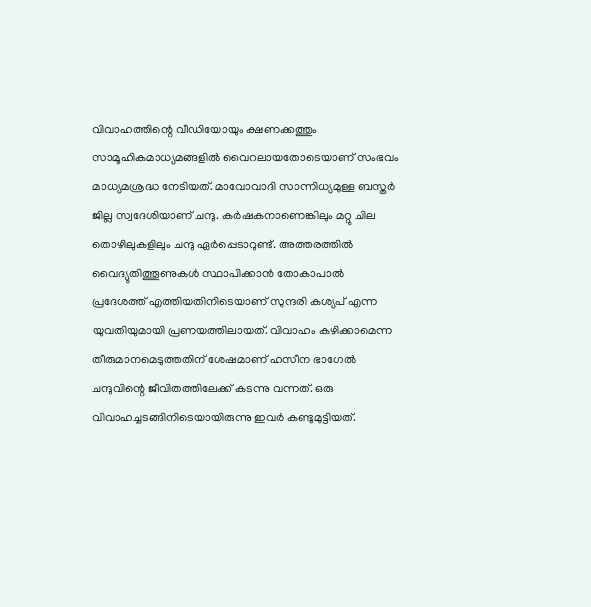വിവാഹത്തിന്റെ വീഡിയോയും ക്ഷണക്കത്തും സാമൂഹികമാധ്യമങ്ങളിൽ വൈറലായതോടെയാണ് സംഭവം മാധ്യമശ്രദ്ധ നേടിയത്. മാവോവാദി സാന്നിധ്യമുള്ള ബസ്തർ ജില്ല സ്വദേശിയാണ് ചന്ദു. കർഷകനാണെങ്കിലും മറ്റു ചില തൊഴിലുകളിലും ചന്ദു ഏർപ്പെടാറുണ്ട്. അത്തരത്തിൽ വൈദ്യുതിത്തൂണുകൾ സ്ഥാപിക്കാൻ തോകാപാൽ പ്രദേശത്ത് എത്തിയതിനിടെയാണ് സുന്ദരി കശ്യപ് എന്ന യുവതിയുമായി പ്രണയത്തിലായത്. വിവാഹം കഴിക്കാമെന്ന തീരുമാനമെടുത്തതിന് ശേഷമാണ് ഹസീന ഭാഗേൽ ചന്ദുവിന്റെ ജീവിതത്തിലേക്ക് കടന്നു വന്നത്. ഒരു വിവാഹച്ചടങ്ങിനിടെയായിരുന്നു ഇവർ കണ്ടുമുട്ടിയത്.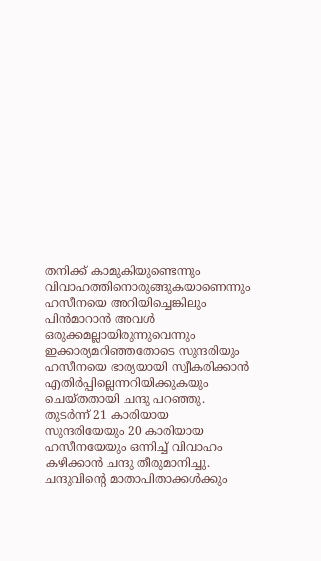തനിക്ക് കാമുകിയുണ്ടെന്നും വിവാഹത്തിനൊരുങ്ങുകയാണെന്നും ഹസീനയെ അറിയിച്ചെങ്കിലും പിൻമാറാൻ അവൾ ഒരുക്കമല്ലായിരുന്നുവെന്നും ഇക്കാര്യമറിഞ്ഞതോടെ സുന്ദരിയും ഹസീനയെ ഭാര്യയായി സ്വീകരിക്കാൻ എതിർപ്പില്ലെന്നറിയിക്കുകയും ചെയ്തതായി ചന്ദു പറഞ്ഞു. തുടർന്ന് 21 കാരിയായ സുന്ദരിയേയും 20 കാരിയായ ഹസീനയേയും ഒന്നിച്ച് വിവാഹം കഴിക്കാൻ ചന്ദു തീരുമാനിച്ചു. ചന്ദുവിന്റെ മാതാപിതാക്കൾക്കും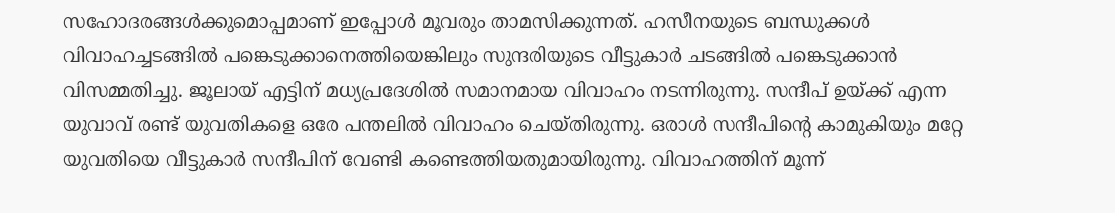സഹോദരങ്ങൾക്കുമൊപ്പമാണ് ഇപ്പോൾ മൂവരും താമസിക്കുന്നത്. ഹസീനയുടെ ബന്ധുക്കൾ വിവാഹച്ചടങ്ങിൽ പങ്കെടുക്കാനെത്തിയെങ്കിലും സുന്ദരിയുടെ വീട്ടുകാർ ചടങ്ങിൽ പങ്കെടുക്കാൻ വിസമ്മതിച്ചു. ജൂലായ് എട്ടിന് മധ്യപ്രദേശിൽ സമാനമായ വിവാഹം നടന്നിരുന്നു. സന്ദീപ് ഉയ്ക്ക് എന്ന യുവാവ് രണ്ട് യുവതികളെ ഒരേ പന്തലിൽ വിവാഹം ചെയ്തിരുന്നു. ഒരാൾ സന്ദീപിന്റെ കാമുകിയും മറ്റേ യുവതിയെ വീട്ടുകാർ സന്ദീപിന് വേണ്ടി കണ്ടെത്തിയതുമായിരുന്നു. വിവാഹത്തിന് മൂന്ന്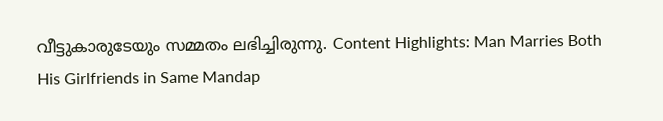വീട്ടുകാരുടേയും സമ്മതം ലഭിച്ചിരുന്നു. Content Highlights: Man Marries Both His Girlfriends in Same Mandap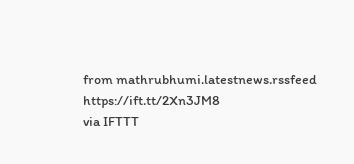from mathrubhumi.latestnews.rssfeed https://ift.tt/2Xn3JM8
via IFTTT